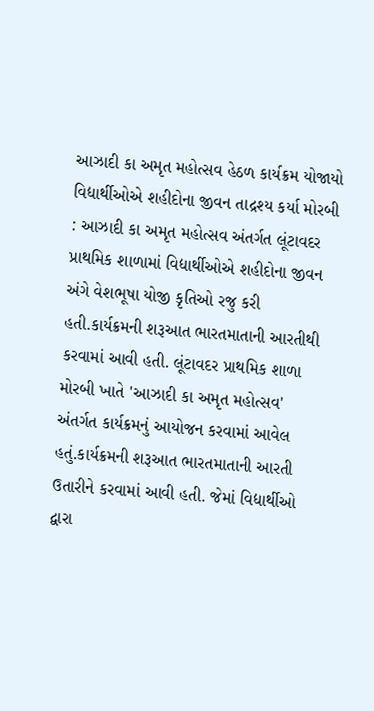આઝાદી કા અમૃત મહોત્સવ હેઠળ કાર્યક્રમ યોજાયો વિદ્યાર્થીઓએ શહીદોના જીવન તાદ્રશ્ય કર્યા મોરબી : આઝાદી કા અમૃત મહોત્સવ અંતર્ગત લૂંટાવદર પ્રાથમિક શાળામાં વિદ્યાર્થીઓએ શહીદોના જીવન અંગે વેશભૂષા યોજી કૃતિઓ રજુ કરી હતી.કાર્યક્રમની શરૂઆત ભારતમાતાની આરતીથી કરવામાં આવી હતી. લૂંટાવદર પ્રાથમિક શાળા મોરબી ખાતે 'આઝાદી કા અમૃત મહોત્સવ' અંતર્ગત કાર્યક્રમનું આયોજન કરવામાં આવેલ હતું.કાર્યક્રમની શરૂઆત ભારતમાતાની આરતી ઉતારીને કરવામાં આવી હતી. જેમાં વિદ્યાર્થીઓ દ્વારા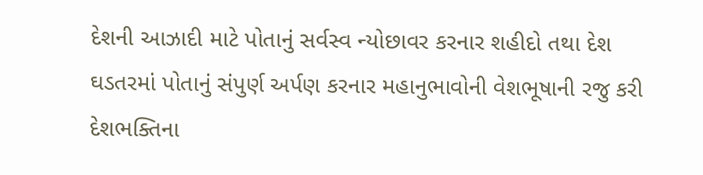દેશની આઝાદી માટે પોતાનું સર્વસ્વ ન્યોછાવર કરનાર શહીદો તથા દેશ ઘડતરમાં પોતાનું સંપુર્ણ અર્પણ કરનાર મહાનુભાવોની વેશભૂષાની રજુ કરી દેશભક્તિના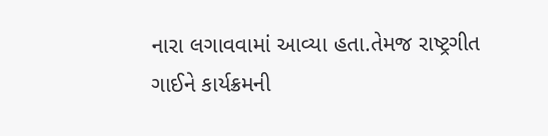નારા લગાવવામાં આવ્યા હતા.તેમજ રાષ્ટ્રગીત ગાઈને કાર્યક્રમની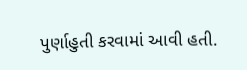પુર્ણાહુતી કરવામાં આવી હતી.